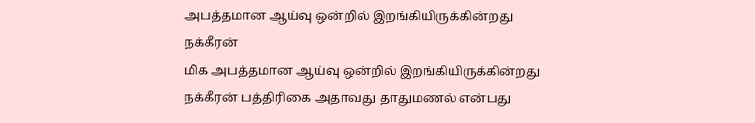அபத்தமான ஆய்வு ஒன்றில் இறங்கியிருக்கின்றது நக்கீரன்
மிக அபத்தமான ஆய்வு ஒன்றில் இறங்கியிருக்கின்றது நக்கீரன் பத்திரிகை அதாவது தாதுமணல் என்பது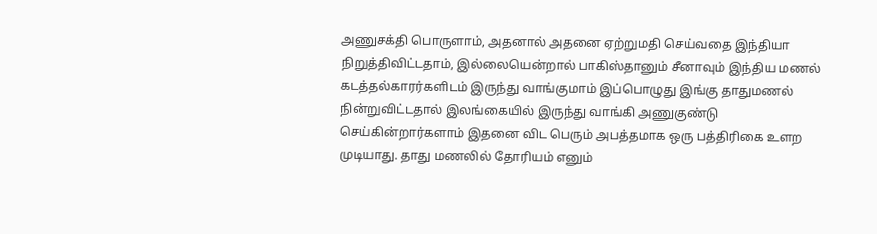அணுசக்தி பொருளாம், அதனால் அதனை ஏற்றுமதி செய்வதை இந்தியா நிறுத்திவிட்டதாம், இல்லையென்றால் பாகிஸ்தானும் சீனாவும் இந்திய மணல் கடத்தல்காரர்களிடம் இருந்து வாங்குமாம் இப்பொழுது இங்கு தாதுமணல் நின்றுவிட்டதால் இலங்கையில் இருந்து வாங்கி அணுகுண்டு செய்கின்றார்களாம் இதனை விட பெரும் அபத்தமாக ஒரு பத்திரிகை உளற முடியாது. தாது மணலில் தோரியம் எனும்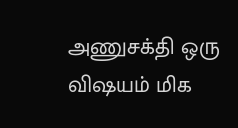அணுசக்தி ஒரு விஷயம் மிக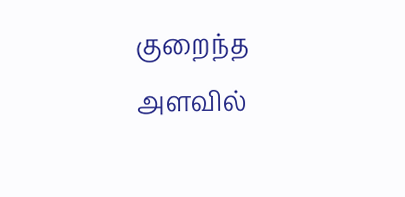குறைந்த அளவில்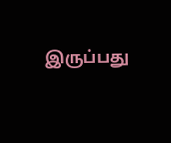இருப்பது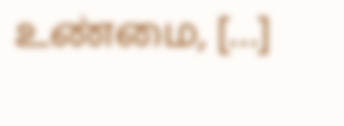உண்மை, […]